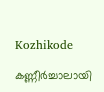Kozhikode

കണ്ണീര്‍ച്ചാലായി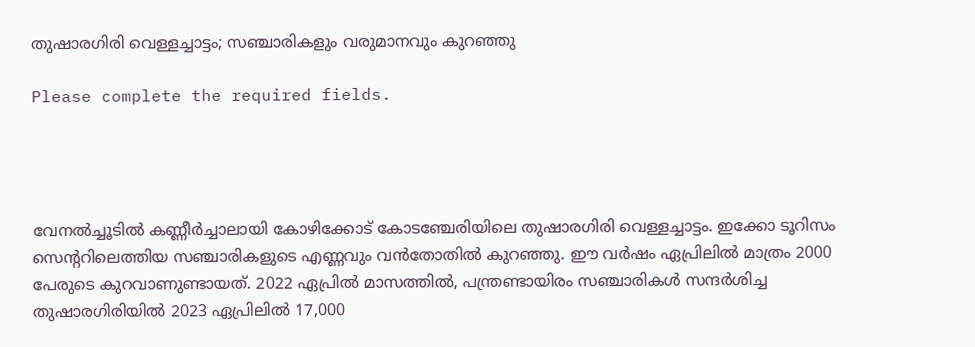തുഷാരഗിരി വെള്ളച്ചാട്ടം; സഞ്ചാരികളും വരുമാനവും കുറഞ്ഞു

Please complete the required fields.




വേനല്‍ച്ചൂടില്‍ കണ്ണീര്‍ച്ചാലായി കോഴിക്കോട് കോടഞ്ചേരിയിലെ തുഷാരഗിരി വെള്ളച്ചാട്ടം. ഇക്കോ ടൂറിസം സെന്ററിലെത്തിയ സഞ്ചാരികളുടെ എണ്ണവും വന്‍തോതില്‍ കുറഞ്ഞു. ഈ വര്‍ഷം ഏപ്രിലില്‍ മാത്രം 2000 പേരുടെ കുറവാണുണ്ടായത്. 2022 ഏപ്രില്‍ മാസത്തില്‍, പന്ത്രണ്ടായിരം സഞ്ചാരികള്‍ സന്ദര്‍ശിച്ച തുഷാരഗിരിയില്‍ 2023 ഏപ്രിലില്‍ 17,000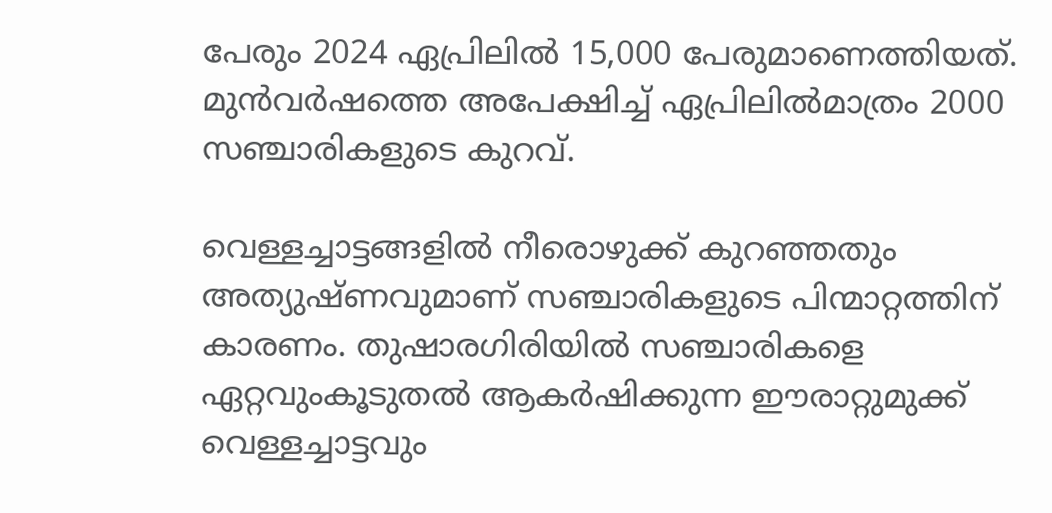പേരും 2024 ഏപ്രിലില്‍ 15,000 പേരുമാണെത്തിയത്. മുന്‍വര്‍ഷത്തെ അപേക്ഷിച്ച് ഏപ്രിലില്‍മാത്രം 2000 സഞ്ചാരികളുടെ കുറവ്.

വെള്ളച്ചാട്ടങ്ങളില്‍ നീരൊഴുക്ക് കുറഞ്ഞതും അത്യുഷ്ണവുമാണ് സഞ്ചാരികളുടെ പിന്മാറ്റത്തിന് കാരണം. തുഷാരഗിരിയില്‍ സഞ്ചാരികളെ ഏറ്റവുംകൂടുതല്‍ ആകര്‍ഷിക്കുന്ന ഈരാറ്റുമുക്ക് വെള്ളച്ചാട്ടവും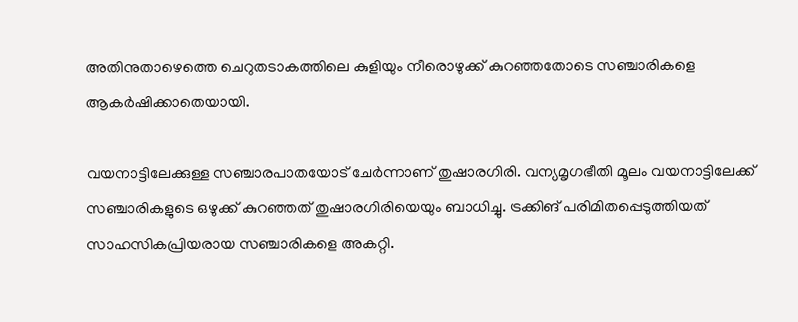അതിനുതാഴെത്തെ ചെറുതടാകത്തിലെ കുളിയും നീരൊഴുക്ക് കുറഞ്ഞതോടെ സഞ്ചാരികളെ ആകര്‍ഷിക്കാതെയായി.

വയനാട്ടിലേക്കുള്ള സഞ്ചാരപാതയോട് ചേര്‍ന്നാണ് തുഷാരഗിരി. വന്യമൃഗഭീതി മൂലം വയനാട്ടിലേക്ക് സഞ്ചാരികളുടെ ഒഴുക്ക് കുറഞ്ഞത് തുഷാരഗിരിയെയും ബാധിച്ചു. ട്രക്കിങ് പരിമിതപ്പെടുത്തിയത് സാഹസികപ്രിയരായ സഞ്ചാരികളെ അകറ്റി.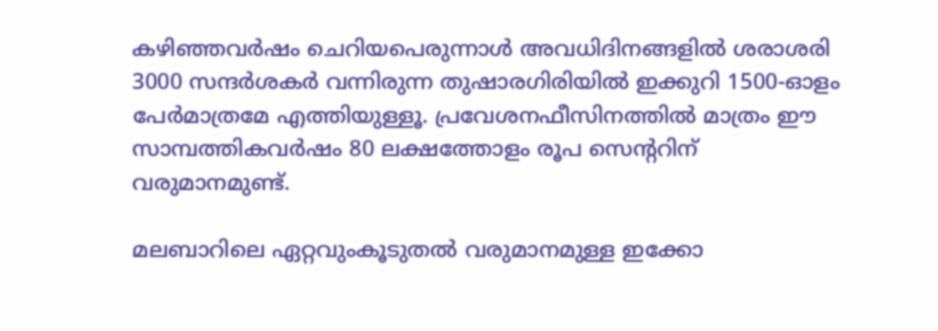കഴിഞ്ഞവര്‍ഷം ചെറിയപെരുന്നാള്‍ അവധിദിനങ്ങളില്‍ ശരാശരി 3000 സന്ദര്‍ശകര്‍ വന്നിരുന്ന തുഷാരഗിരിയില്‍ ഇക്കുറി 1500-ഓളം പേര്‍മാത്രമേ എത്തിയുള്ളൂ. പ്രവേശനഫീസിനത്തില്‍ മാത്രം ഈ സാമ്പത്തികവര്‍ഷം 80 ലക്ഷത്തോളം രൂപ സെന്ററിന് വരുമാനമുണ്ട്.

മലബാറിലെ ഏറ്റവുംകൂടുതല്‍ വരുമാനമുള്ള ഇക്കോ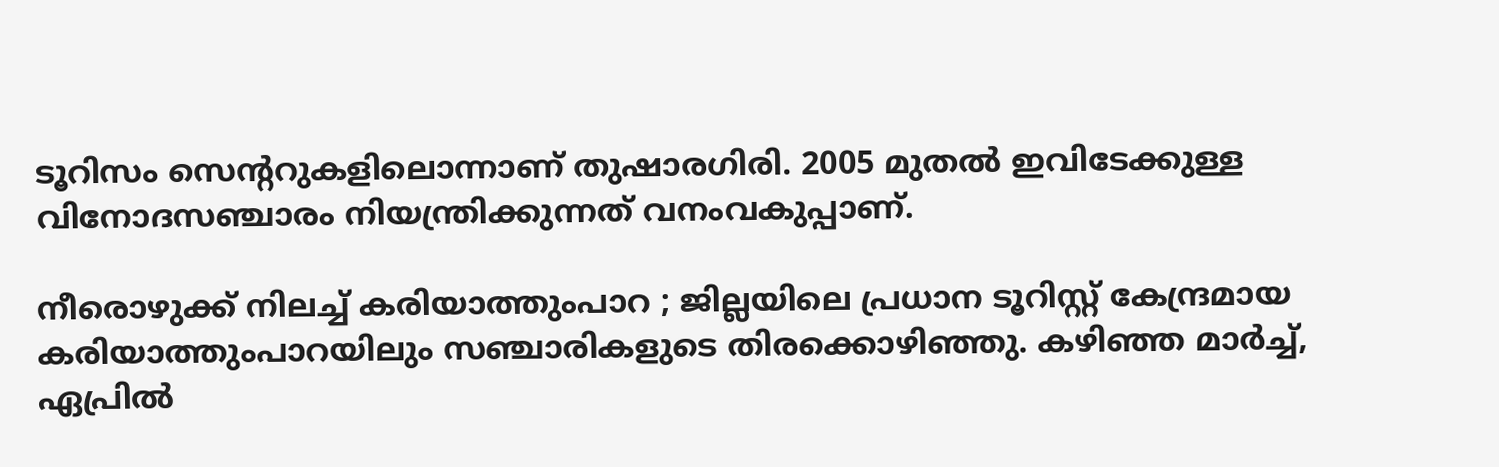ടൂറിസം സെന്ററുകളിലൊന്നാണ് തുഷാരഗിരി. 2005 മുതല്‍ ഇവിടേക്കുള്ള വിനോദസഞ്ചാരം നിയന്ത്രിക്കുന്നത് വനംവകുപ്പാണ്.

നീരൊഴുക്ക് നിലച്ച് കരിയാത്തുംപാറ ; ജില്ലയിലെ പ്രധാന ടൂറിസ്റ്റ് കേന്ദ്രമായ കരിയാത്തുംപാറയിലും സഞ്ചാരികളുടെ തിരക്കൊഴിഞ്ഞു. കഴിഞ്ഞ മാര്‍ച്ച്, ഏപ്രില്‍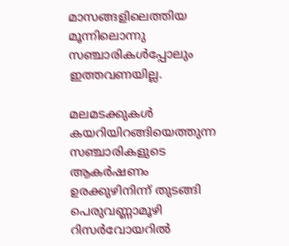മാസങ്ങളിലെത്തിയ മൂന്നിലൊന്നു സഞ്ചാരികള്‍പ്പോലും ഇത്തവണയില്ല.

മലമടക്കുകള്‍ കയറിയിറങ്ങിയെത്തുന്ന സഞ്ചാരികളുടെ ആകര്‍ഷണം ഉരക്കുഴിനിന്ന് തുടങ്ങി പെരുവണ്ണാമൂഴി റിസര്‍വോയറില്‍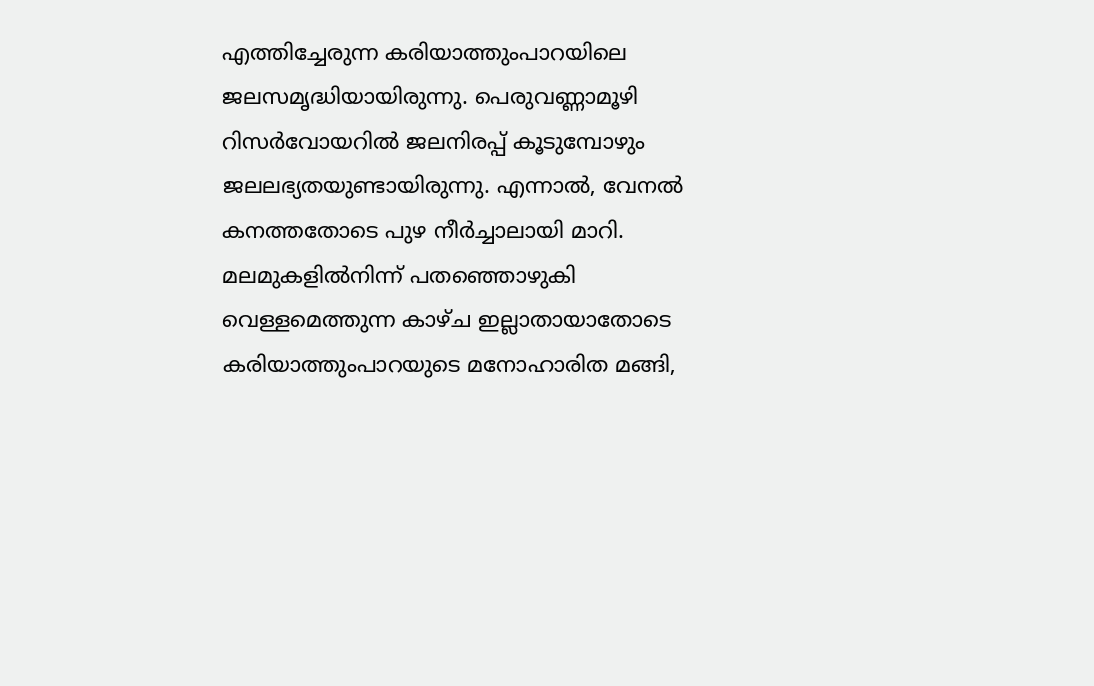എത്തിച്ചേരുന്ന കരിയാത്തുംപാറയിലെ ജലസമൃദ്ധിയായിരുന്നു. പെരുവണ്ണാമൂഴി റിസര്‍വോയറില്‍ ജലനിരപ്പ് കൂടുമ്പോഴും ജലലഭ്യതയുണ്ടായിരുന്നു. എന്നാല്‍, വേനല്‍ കനത്തതോടെ പുഴ നീര്‍ച്ചാലായി മാറി. മലമുകളില്‍നിന്ന് പതഞ്ഞൊഴുകി വെള്ളമെത്തുന്ന കാഴ്ച ഇല്ലാതായാതോടെ കരിയാത്തുംപാറയുടെ മനോഹാരിത മങ്ങി,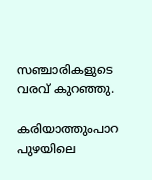സഞ്ചാരികളുടെ വരവ് കുറഞ്ഞു.

കരിയാത്തുംപാറ പുഴയിലെ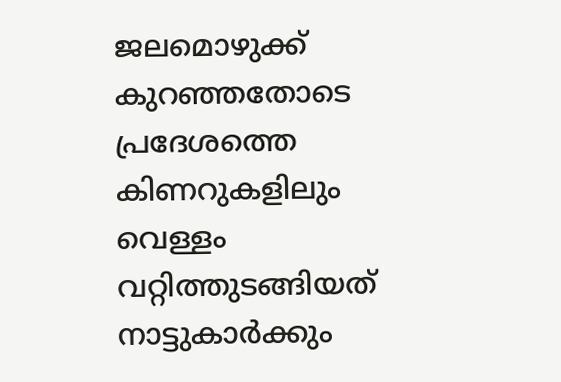ജലമൊഴുക്ക് കുറഞ്ഞതോടെ പ്രദേശത്തെ കിണറുകളിലും വെള്ളം വറ്റിത്തുടങ്ങിയത് നാട്ടുകാര്‍ക്കും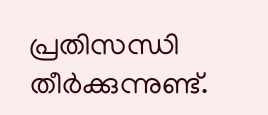പ്രതിസന്ധി തീര്‍ക്കുന്നുണ്ട്.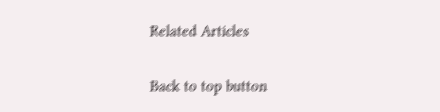Related Articles

Back to top button